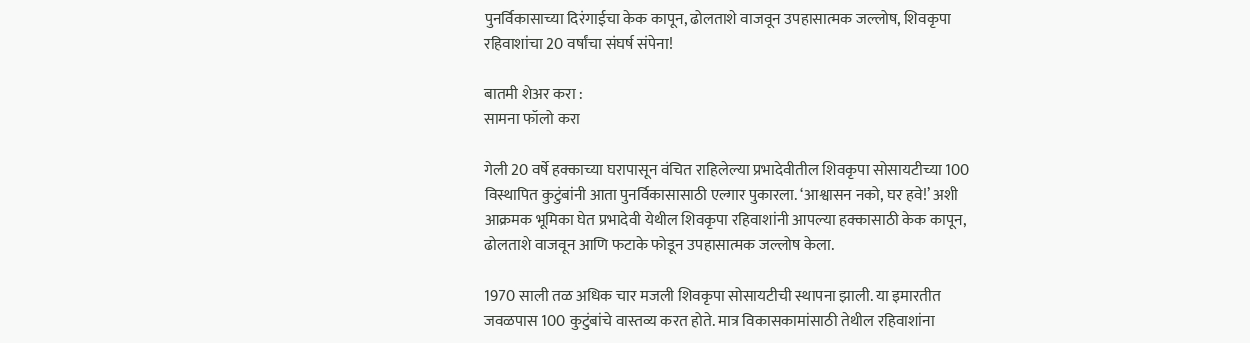पुनर्विकासाच्या दिरंगाईचा केक कापून, ढोलताशे वाजवून उपहासात्मक जल्लोष, शिवकृपा रहिवाशांचा 20 वर्षांचा संघर्ष संपेना!

बातमी शेअर करा :
सामना फॉलो करा

गेली 20 वर्षे हक्काच्या घरापासून वंचित राहिलेल्या प्रभादेवीतील शिवकृपा सोसायटीच्या 100 विस्थापित कुटुंबांनी आता पुनर्विकासासाठी एल्गार पुकारला. ‘आश्वासन नको, घर हवे!’ अशी आक्रमक भूमिका घेत प्रभादेवी येथील शिवकृपा रहिवाशांनी आपल्या हक्कासाठी केक कापून, ढोलताशे वाजवून आणि फटाके फोडून उपहासात्मक जल्लोष केला.

1970 साली तळ अधिक चार मजली शिवकृपा सोसायटीची स्थापना झाली. या इमारतीत जवळपास 100 कुटुंबांचे वास्तव्य करत होते. मात्र विकासकामांसाठी तेथील रहिवाशांना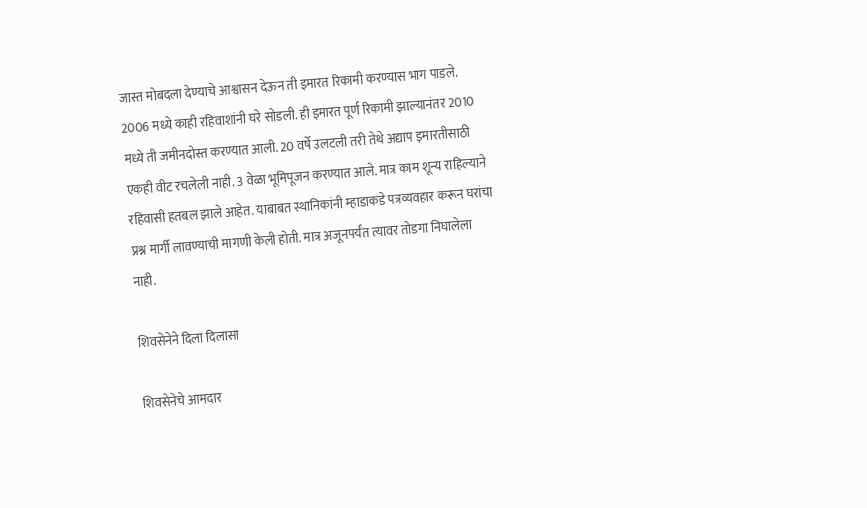जास्त मोबदला देण्याचे आश्वासन देऊन ती इमारत रिकामी करण्यास भाग पाडले. 2006 मध्ये काही रहिवाशांनी घरे सोडली. ही इमारत पूर्ण रिकामी झाल्यानंतर 2010 मध्ये ती जमीनदोस्त करण्यात आली. 20 वर्षे उलटली तरी तेथे अद्याप इमारतीसाठी एकही वीट रचलेली नाही. 3 वेळा भूमिपूजन करण्यात आले. मात्र काम शून्य राहिल्याने रहिवासी हतबल झाले आहेत. याबाबत स्थानिकांनी म्हाडाकडे पत्रव्यवहार करून घरांचा प्रश्न मार्गी लावण्याची मागणी केली होती. मात्र अजूनपर्यंत त्यावर तोडगा निघालेला नाही.

शिवसेनेने दिला दिलासा

शिवसेनेचे आमदार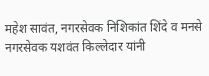महेश सावंत, नगरसेवक निशिकांत शिंदे व मनसे नगरसेवक यशवंत किल्लेदार यांनी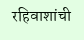रहिवाशांची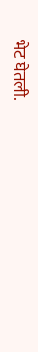भेट घेतली.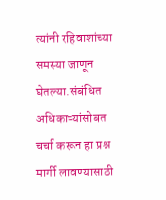त्यांनी रहिवाशांच्या समस्या जाणून घेतल्या.संबंधित अधिकाऱ्यांसोबत चर्चा करून हा प्रश्न मार्गी लावण्यासाठी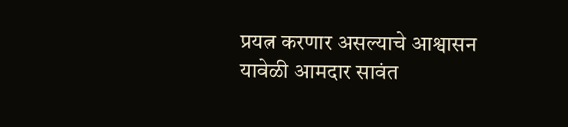प्रयत्न करणार असल्याचे आश्वासन यावेळी आमदार सावंत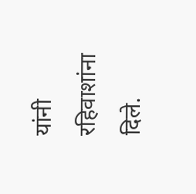यांनी रहिवाशांना दिले.